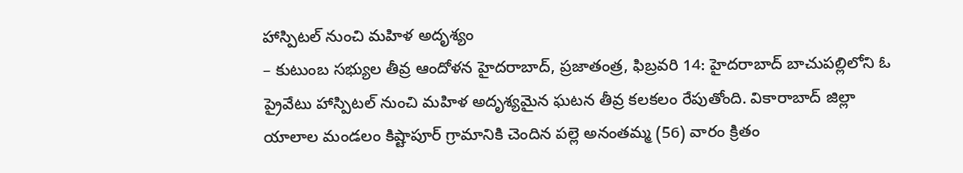హాస్పిటల్ నుంచి మహిళ అదృశ్యం
– కుటుంబ సభ్యుల తీవ్ర ఆందోళన హైదరాబాద్, ప్రజాతంత్ర, ఫిబ్రవరి 14: హైదరాబాద్ బాచుపల్లిలోని ఓ ప్రైవేటు హాస్పిటల్ నుంచి మహిళ అదృశ్యమైన ఘటన తీవ్ర కలకలం రేపుతోంది. వికారాబాద్ జిల్లా యాలాల మండలం కిష్టాపూర్ గ్రామానికి చెందిన పల్లె అనంతమ్మ (56) వారం క్రితం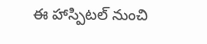ఈ హాస్పిటల్ నుంచి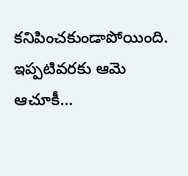కనిపించకుండాపోయింది. ఇప్పటివరకు ఆమె ఆచూకీ…